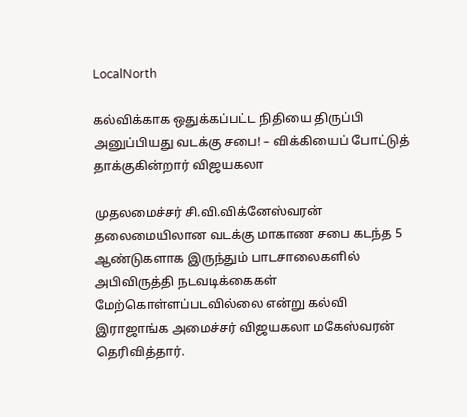LocalNorth

கல்விக்காக ஒதுக்கப்பட்ட நிதியை திருப்பி அனுப்பியது வடக்கு சபை! – விக்கியைப் போட்டுத் தாக்குகின்றார் விஜயகலா

முதலமைச்சர் சி.வி.விக்னேஸ்வரன் தலைமையிலான வடக்கு மாகாண சபை கடந்த 5 ஆண்டுகளாக இருந்தும் பாடசாலைகளில் அபிவிருத்தி நடவடிக்கைகள் மேற்கொள்ளப்படவில்லை என்று கல்வி இராஜாங்க அமைச்சர் விஜயகலா மகேஸ்வரன் தெரிவித்தார்.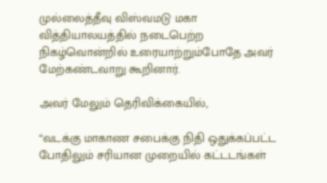முல்லைத்தீவு விஸ்வமடு மகா வித்தியாலயத்தில் நடைபெற்ற நிகழ்வொன்றில் உரையாற்றும்போதே அவர் மேற்கண்டவாறு கூறினார்.

அவர் மேலும் தெரிவிக்கையில்,

“வடக்கு மாகாண சபைக்கு நிதி ஒதுக்கப்பட்ட போதிலும் சரியான முறையில் கட்டடங்கள்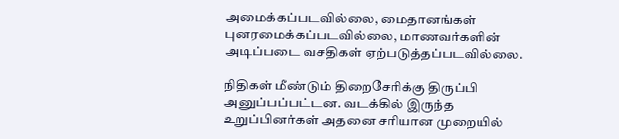அமைக்கப்படவில்லை, மைதானங்கள் புனரமைக்கப்படவில்லை, மாணவர்களின் அடிப்படை வசதிகள் ஏற்படுத்தப்படவில்லை.

நிதிகள் மீண்டும் திறைசேரிக்கு திருப்பி அனுப்பப்பட்டன. வடக்கில் இருந்த உறுப்பினர்கள் அதனை சரியான முறையில்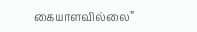கையாளவில்லை”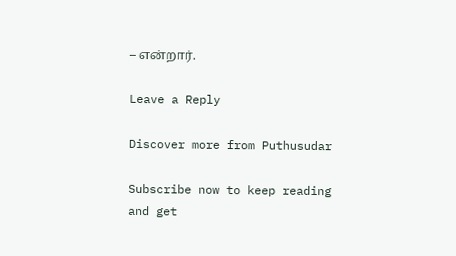– என்றார்.

Leave a Reply

Discover more from Puthusudar

Subscribe now to keep reading and get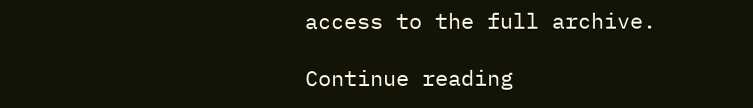access to the full archive.

Continue reading